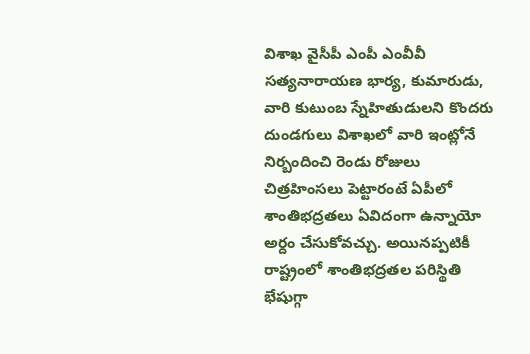విశాఖ వైసీపీ ఎంపీ ఎంవీవీ సత్యనారాయణ భార్య, కుమారుడు, వారి కుటుంబ స్నేహితుడులని కొందరు దుండగులు విశాఖలో వారి ఇంట్లోనే నిర్బందించి రెండు రోజులు చిత్రహింసలు పెట్టారంటే ఏపీలో శాంతిభద్రతలు ఏవిదంగా ఉన్నాయో అర్దం చేసుకోవచ్చు. అయినప్పటికీ రాష్ట్రంలో శాంతిభద్రతల పరిస్థితి భేషుగ్గా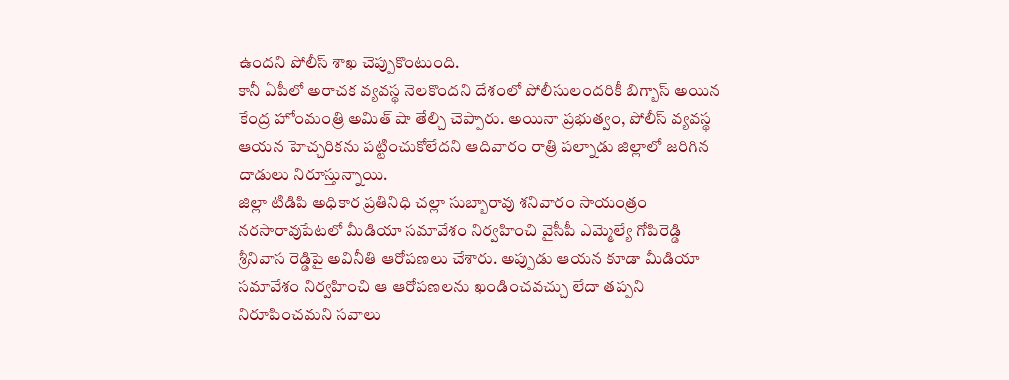ఉందని పోలీస్ శాఖ చెప్పుకొంటుంది.
కానీ ఏపీలో అరాచక వ్యవస్థ నెలకొందని దేశంలో పోలీసులందరికీ బిగ్బాస్ అయిన కేంద్ర హోంమంత్రి అమిత్ షా తేల్చి చెప్పారు. అయినా ప్రభుత్వం, పోలీస్ వ్యవస్థ ఆయన హెచ్చరికను పట్టించుకోలేదని ఆదివారం రాత్రి పల్నాడు జిల్లాలో జరిగిన దాడులు నిరూస్తున్నాయి.
జిల్లా టిడిపి అధికార ప్రతినిధి చల్లా సుబ్బారావు శనివారం సాయంత్రం నరసారావుపేటలో మీడియా సమావేశం నిర్వహించి వైసీపీ ఎమ్మెల్యే గోపిరెడ్డి శ్రీనివాస రెడ్డిపై అవినీతి ఆరోపణలు చేశారు. అప్పుడు ఆయన కూడా మీడియా సమావేశం నిర్వహించి ఆ ఆరోపణలను ఖండించవచ్చు లేదా తప్పని నిరూపించమని సవాలు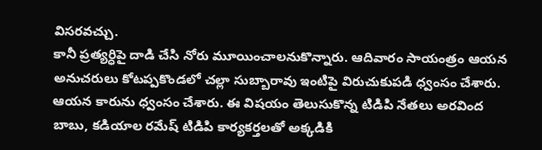విసరవచ్చు.
కానీ ప్రత్యర్ధిపై దాడి చేసి నోరు మూయించాలనుకొన్నారు. ఆదివారం సాయంత్రం ఆయన అనుచరులు కోటప్పకొండలో చల్లా సుబ్బారావు ఇంటిపై విరుచుకుపడి ధ్వంసం చేశారు. ఆయన కారును ధ్వంసం చేశారు. ఈ విషయం తెలుసుకొన్న టిడిపి నేతలు అరవింద బాబు, కడియాల రమేష్ టిడిపి కార్యకర్తలతో అక్కడికి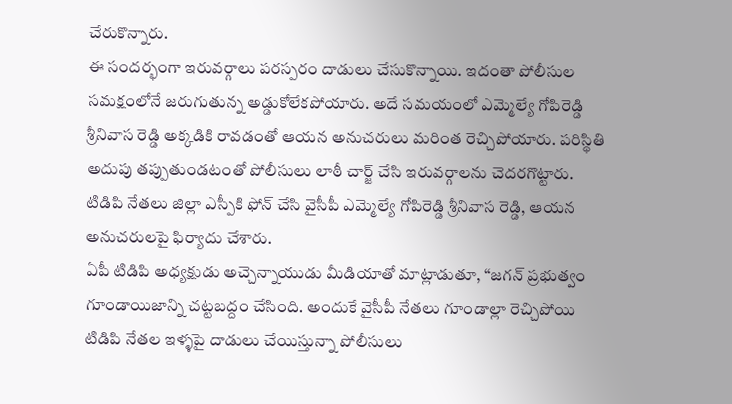చేరుకొన్నారు.
ఈ సందర్భంగా ఇరువర్గాలు పరస్పరం దాడులు చేసుకొన్నాయి. ఇదంతా పోలీసుల సమక్షంలోనే జరుగుతున్న అడ్డుకోలేకపోయారు. అదే సమయంలో ఎమ్మెల్యే గోపిరెడ్డి శ్రీనివాస రెడ్డి అక్కడికి రావడంతో ఆయన అనుచరులు మరింత రెచ్చిపోయారు. పరిస్థితి అదుపు తప్పుతుండటంతో పోలీసులు లాఠీ చార్జ్ చేసి ఇరువర్గాలను చెదరగొట్టారు. టిడిపి నేతలు జిల్లా ఎస్పీకి ఫోన్ చేసి వైసీపీ ఎమ్మెల్యే గోపిరెడ్డి శ్రీనివాస రెడ్డి, ఆయన అనుచరులపై ఫిర్యాదు చేశారు.
ఏపీ టిడిపి అధ్యక్షుడు అచ్చెన్నాయుడు మీడియాతో మాట్లాడుతూ, “జగన్ ప్రభుత్వం గూండాయిజాన్ని చట్టబద్దం చేసింది. అందుకే వైసీపీ నేతలు గూండాల్లా రెచ్చిపోయి టిడిపి నేతల ఇళ్ళపై దాడులు చేయిస్తున్నా పోలీసులు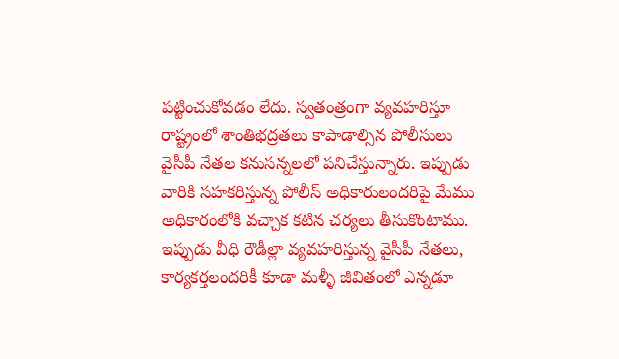పట్టించుకోవడం లేదు. స్వతంత్రంగా వ్యవహరిస్తూ రాష్ట్రంలో శాంతిభద్రతలు కాపాడాల్సిన పోలీసులు వైసీపీ నేతల కనుసన్నలలో పనిచేస్తున్నారు. ఇప్పుడు వారికి సహకరిస్తున్న పోలీస్ అధికారులందరిపై మేము అధికారంలోకి వచ్చాక కటిన చర్యలు తీసుకొంటాము.
ఇప్పుడు వీధి రౌడీల్లా వ్యవహరిస్తున్న వైసీపీ నేతలు, కార్యకర్తలందరికీ కూడా మళ్ళీ జీవితంలో ఎన్నడూ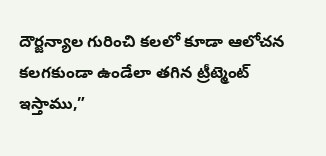దౌర్జన్యాల గురించి కలలో కూడా ఆలోచన కలగకుండా ఉండేలా తగిన ట్రీట్మెంట్ ఇస్తాము,”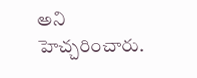అని హెచ్చరించారు.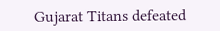Gujarat Titans defeated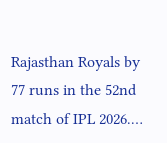Rajasthan Royals by 77 runs in the 52nd match of IPL 2026.…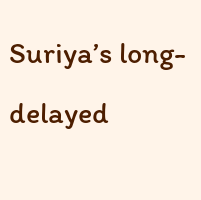Suriya’s long-delayed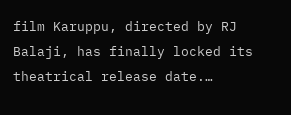film Karuppu, directed by RJ Balaji, has finally locked its theatrical release date.…